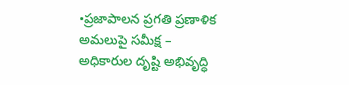•ప్రజాపాలన ప్రగతి ప్రణాళిక అమలుపై సమీక్ష – అధికారుల దృష్టి అభివృద్ధి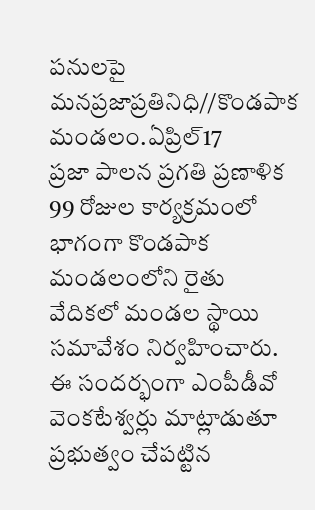పనులపై
మనప్రజాప్రతినిధి//కొండపాక మండలం.ఏప్రిల్17
ప్రజా పాలన ప్రగతి ప్రణాళిక 99 రోజుల కార్యక్రమంలో భాగంగా కొండపాక మండలంలోని రైతు వేదికలో మండల స్థాయి సమావేశం నిర్వహించారు. ఈ సందర్భంగా ఎంపీడీవో వెంకటేశ్వర్లు మాట్లాడుతూ ప్రభుత్వం చేపట్టిన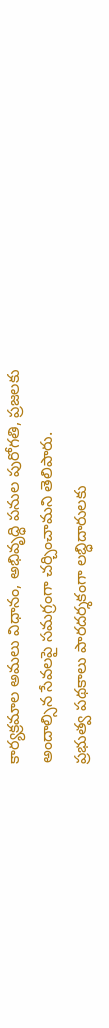కార్యక్రమాల అమలు విధానం, అభివృద్ధి పనుల పురోగతి, ప్రజలకు అందాల్సిన సేవలపై సమగ్రంగా చర్చించామని తెలిపారు.
ప్రభుత్వ పథకాలు పారదర్శకంగా లబ్ధిదారులకు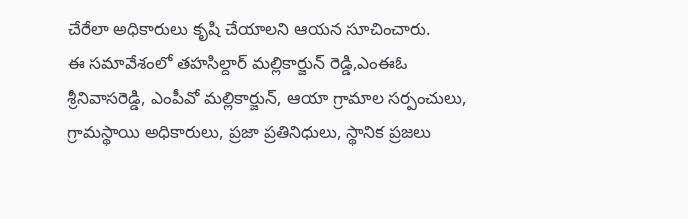చేరేలా అధికారులు కృషి చేయాలని ఆయన సూచించారు.
ఈ సమావేశంలో తహసిల్దార్ మల్లికార్జున్ రెడ్డి,ఎంఈఓ శ్రీనివాసరెడ్డి, ఎంపీవో మల్లికార్జున్, ఆయా గ్రామాల సర్పంచులు, గ్రామస్థాయి అధికారులు, ప్రజా ప్రతినిధులు, స్థానిక ప్రజలు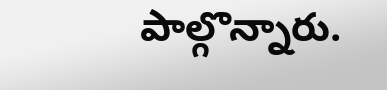పాల్గొన్నారు.